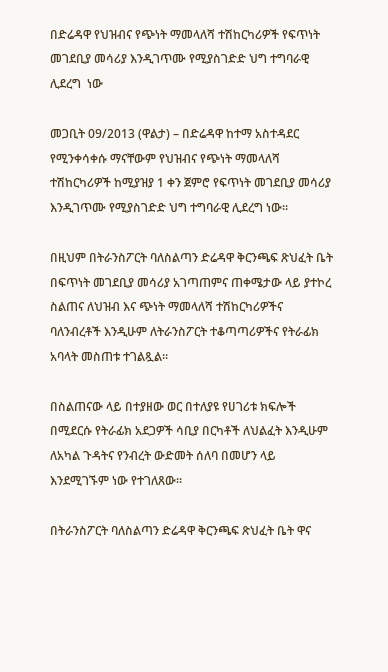በድሬዳዋ የህዝብና የጭነት ማመላለሻ ተሽከርካሪዎች የፍጥነት መገደቢያ መሳሪያ እንዲገጥሙ የሚያስገድድ ህግ ተግባራዊ ሊደረግ  ነው

መጋቢት 09/2013 (ዋልታ) – በድሬዳዋ ከተማ አስተዳደር የሚንቀሳቀሱ ማናቸውም የህዝብና የጭነት ማመላለሻ ተሽከርካሪዎች ከሚያዝያ 1 ቀን ጀምሮ የፍጥነት መገደቢያ መሳሪያ እንዲገጥሙ የሚያስገድድ ህግ ተግባራዊ ሊደረግ ነው።

በዚህም በትራንስፖርት ባለስልጣን ድሬዳዋ ቅርንጫፍ ጽህፈት ቤት በፍጥነት መገደቢያ መሳሪያ አገጣጠምና ጠቀሜታው ላይ ያተኮረ ስልጠና ለህዝብ እና ጭነት ማመላለሻ ተሽከርካሪዎችና ባለንብረቶች እንዲሁም ለትራንስፖርት ተቆጣጣሪዎችና የትራፊክ አባላት መስጠቱ ተገልጿል።

በስልጠናው ላይ በተያዘው ወር በተለያዩ የሀገሪቱ ክፍሎች በሚደርሱ የትራፊክ አደጋዎች ሳቢያ በርካቶች ለህልፈት እንዲሁም ለአካል ጉዳትና የንብረት ውድመት ሰለባ በመሆን ላይ እንደሚገኙም ነው የተገለጸው፡፡

በትራንስፖርት ባለስልጣን ድሬዳዋ ቅርንጫፍ ጽህፈት ቤት ዋና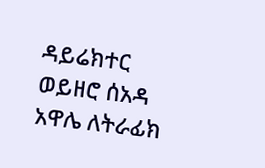ዳይሬክተር ወይዘሮ ሰአዳ አዋሌ ለትራፊክ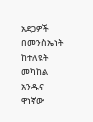አደጋዎች በመንስኤነት ከተለዩት መካከል አንዱና ዋነኛው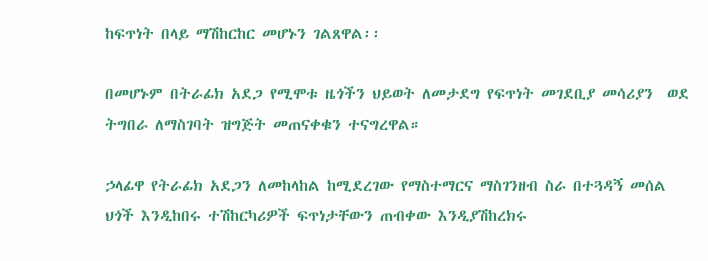ከፍጥነት በላይ ማሽከርከር መሆኑን ገልጸዋል፡፡

በመሆኑም በትራፊክ አደጋ የሚሞቱ ዜጎችን ህይወት ለመታደግ የፍጥነት መገደቢያ መሳሪያን  ወደ ትግበራ ለማስገባት ዝግጅት መጠናቀቁን ተናግረዋል።

ኃላፊዋ የትራፊክ አደጋን ለመከላከል ከሚደረገው የማስተማርና ማስገንዘብ ስራ በተጓዳኝ መሰል ህጎች እንዲከበሩ ተሽከርካሪዎች ፍጥነታቸውን ጠብቀው እንዲያሽከረክሩ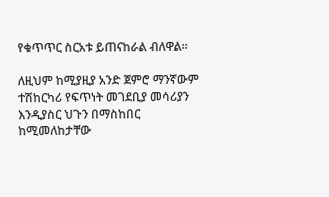የቁጥጥር ስርአቱ ይጠናከራል ብለዋል።

ለዚህም ከሚያዚያ አንድ ጀምሮ ማንኛውም ተሽከርካሪ የፍጥነት መገደቢያ መሳሪያን እንዲያስር ህጉን በማስከበር ከሚመለከታቸው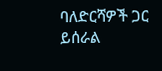ባለድርሻዎች ጋር ይሰራል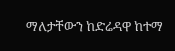ማለታቸውን ከድሬዳዋ ከተማ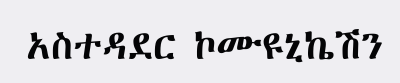አስተዳደር ኮሙዩኒኬሽን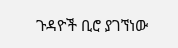ጉዳዮች ቢሮ ያገኘነው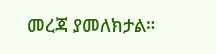መረጃ ያመለክታል።